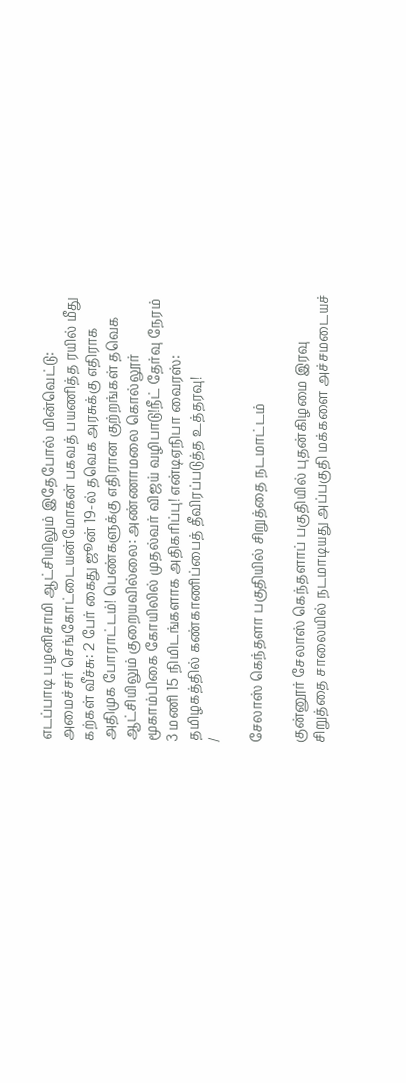எடப்பாடி பழனிசாமி ஆட்சியிலும் இதேபோல் மின்வெட்டு: அமைச்சர் செங்கோட்டையன்மோகன் பகவத் பயணித்த ரயில் மீது கற்கள் வீச்சு: 2 பேர் கைது ஜூன் 19-ல் தவெக அரசுக்கு எதிராக அதிமுக போராட்டம்! பெண்களுக்கு எதிரான குற்றங்கள் தவெக ஆட்சியிலும் குறையவில்லை: அண்ணாமலை கொல்லூர் மூகாம்பிகை கோயிலில் முதல்வர் விஜய் வழிபாடு!நீட் தேர்வு நேரம் 3 மணி 15 நிமிடங்களாக அதிகரிப்பு! என்டிஏநிபா வைரஸ்: தமிழகத்தில் கண்காணிப்பைத் தீவிரப்படுத்த உத்தரவு!
/

சேலாஸ் கெந்தளா பகுதியில் சிறுத்தை நடமாட்டம்

குன்னூர் சேலாஸ் கெந்தளாப் பகுதியில் புதன்கிழமை இரவு சிறுத்தை சாலையில் நடமாடியது அப்பகுதி மக்களை அச்சமடையச்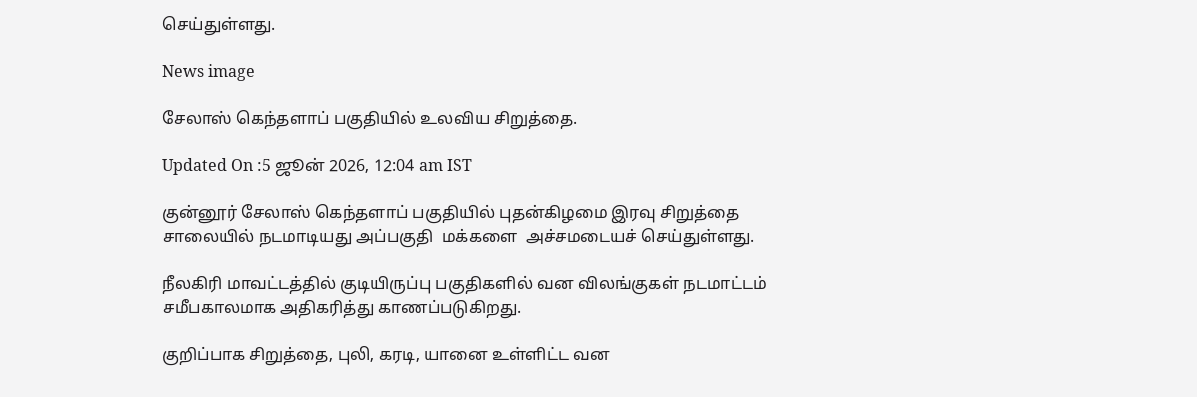செய்துள்ளது.

News image

சேலாஸ் கெந்தளாப் பகுதியில் உலவிய சிறுத்தை.

Updated On :5 ஜூன் 2026, 12:04 am IST

குன்னூர் சேலாஸ் கெந்தளாப் பகுதியில் புதன்கிழமை இரவு சிறுத்தை சாலையில் நடமாடியது அப்பகுதி  மக்களை  அச்சமடையச் செய்துள்ளது.

நீலகிரி மாவட்டத்தில் குடியிருப்பு பகுதிகளில் வன விலங்குகள் நடமாட்டம் சமீபகாலமாக அதிகரித்து காணப்படுகிறது.

குறிப்பாக சிறுத்தை, புலி, கரடி, யானை உள்ளிட்ட வன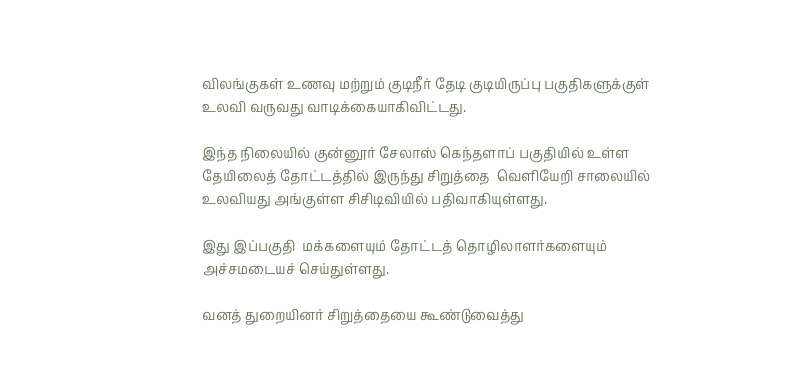விலங்குகள் உணவு மற்றும் குடிநீர் தேடி குடியிருப்பு பகுதிகளுக்குள் உலவி வருவது வாடிக்கையாகிவிட்டது.

இந்த நிலையில் குன்னூர் சேலாஸ் கெந்தளாப் பகுதியில் உள்ள தேயிலைத் தோட்டத்தில் இருந்து சிறுத்தை  வெளியேறி சாலையில் உலவியது அங்குள்ள சிசிடிவியில் பதிவாகியுள்ளது.

இது இப்பகுதி  மக்களையும் தோட்டத் தொழிலாளர்களையும்  அச்சமடையச் செய்துள்ளது.

வனத் துறையினர் சிறுத்தையை கூண்டுவைத்து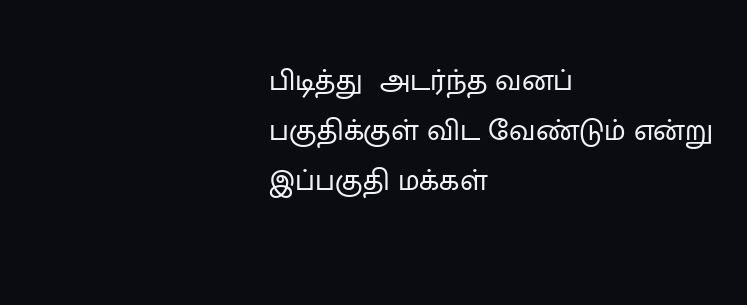பிடித்து  அடர்ந்த வனப் பகுதிக்குள் விட வேண்டும் என்று இப்பகுதி மக்கள்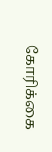கோரிக்கை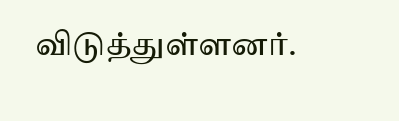விடுத்துள்ளனர்.